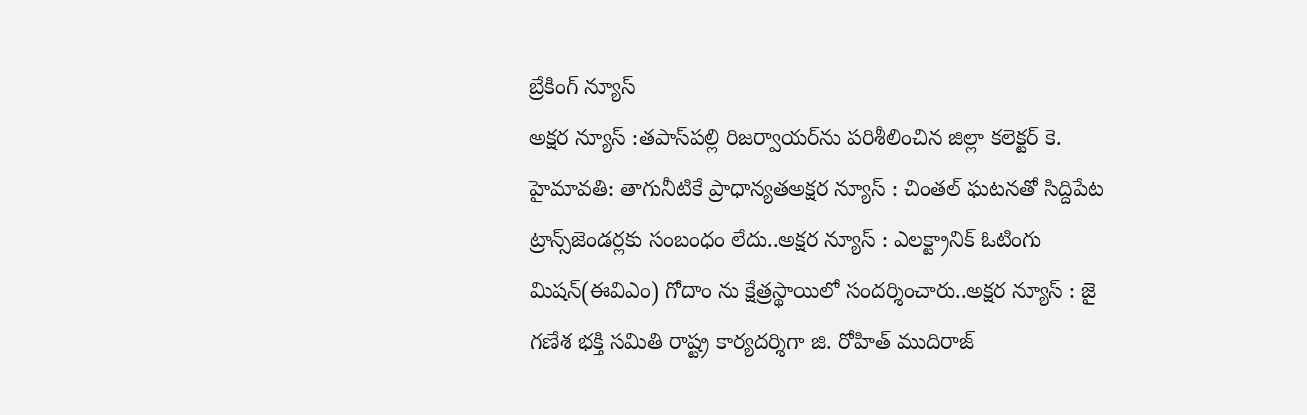బ్రేకింగ్ న్యూస్
అక్షర న్యూస్ :తపాస్‌పల్లి రిజర్వాయర్‌ను పరిశీలించిన జిల్లా కలెక్టర్ కె. హైమావతి: తాగునీటికే ప్రాధాన్యతఅక్షర న్యూస్ : చింతల్ ఘటనతో సిద్దిపేట ట్రాన్స్‌జెండర్లకు సంబంధం లేదు..అక్షర న్యూస్ : ఎలక్ట్రానిక్ ఓటింగు మిషన్(ఈవిఎం) గోదాం ను క్షేత్రస్థాయిలో సందర్శించారు..అక్షర న్యూస్ : జై గణేశ భక్తి సమితి రాష్ట్ర కార్యదర్శిగా జి. రోహిత్ ముదిరాజ్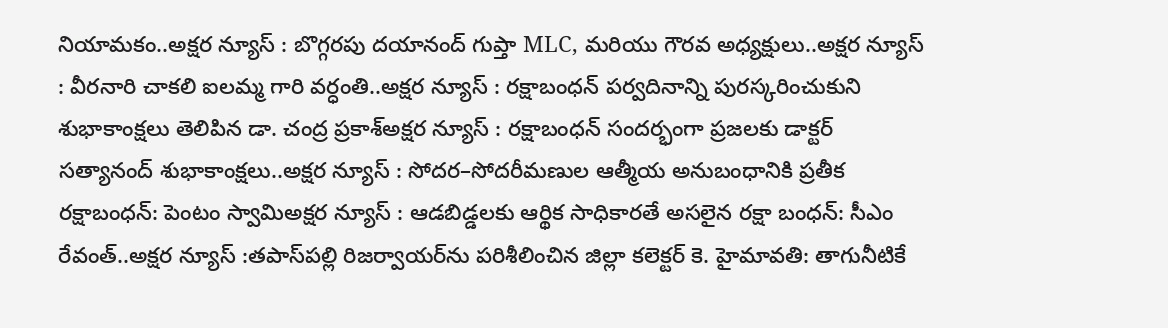నియామకం..అక్షర న్యూస్ : బొగ్గరపు దయానంద్ గుప్తా MLC, మరియు గౌరవ అధ్యక్షులు..అక్షర న్యూస్ : వీరనారి చాకలి ఐలమ్మ గారి వర్ధంతి..అక్షర న్యూస్ : రక్షాబంధన్ పర్వదినాన్ని పురస్కరించుకుని శుభాకాంక్షలు తెలిపిన డా. చంద్ర ప్రకాశ్అక్షర న్యూస్ : రక్షాబంధన్ సందర్భంగా ప్రజలకు డాక్టర్ సత్యానంద్ శుభాకాంక్షలు..అక్షర న్యూస్ : సోదర–సోదరీమణుల ఆత్మీయ అనుబంధానికి ప్రతీక రక్షాబంధన్: పెంటం స్వామిఅక్షర న్యూస్ : ఆడబిడ్డలకు ఆర్థిక సాధికారతే అసలైన రక్షా బంధన్‌: సీఎం రేవంత్‌..అక్షర న్యూస్ :తపాస్‌పల్లి రిజర్వాయర్‌ను పరిశీలించిన జిల్లా కలెక్టర్ కె. హైమావతి: తాగునీటికే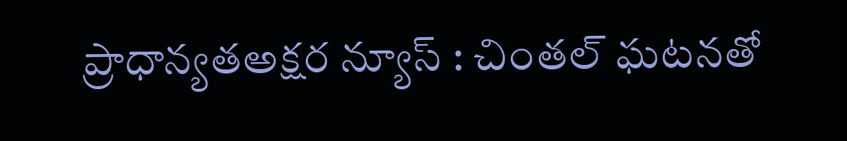ప్రాధాన్యతఅక్షర న్యూస్ : చింతల్ ఘటనతో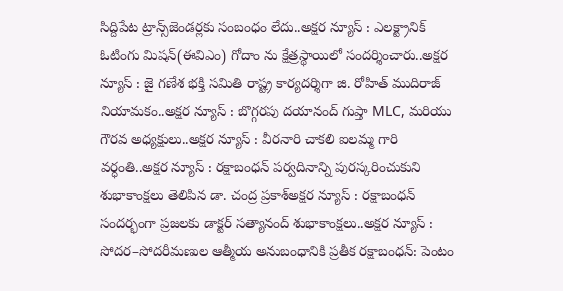సిద్దిపేట ట్రాన్స్‌జెండర్లకు సంబంధం లేదు..అక్షర న్యూస్ : ఎలక్ట్రానిక్ ఓటింగు మిషన్(ఈవిఎం) గోదాం ను క్షేత్రస్థాయిలో సందర్శించారు..అక్షర న్యూస్ : జై గణేశ భక్తి సమితి రాష్ట్ర కార్యదర్శిగా జి. రోహిత్ ముదిరాజ్ నియామకం..అక్షర న్యూస్ : బొగ్గరపు దయానంద్ గుప్తా MLC, మరియు గౌరవ అధ్యక్షులు..అక్షర న్యూస్ : వీరనారి చాకలి ఐలమ్మ గారి వర్ధంతి..అక్షర న్యూస్ : రక్షాబంధన్ పర్వదినాన్ని పురస్కరించుకుని శుభాకాంక్షలు తెలిపిన డా. చంద్ర ప్రకాశ్అక్షర న్యూస్ : రక్షాబంధన్ సందర్భంగా ప్రజలకు డాక్టర్ సత్యానంద్ శుభాకాంక్షలు..అక్షర న్యూస్ : సోదర–సోదరీమణుల ఆత్మీయ అనుబంధానికి ప్రతీక రక్షాబంధన్: పెంటం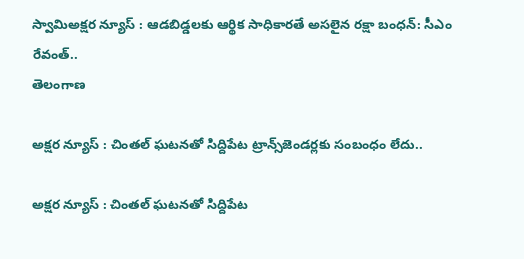స్వామిఅక్షర న్యూస్ : ఆడబిడ్డలకు ఆర్థిక సాధికారతే అసలైన రక్షా బంధన్‌: సీఎం రేవంత్‌..
తెలంగాణ

అక్షర న్యూస్ : చింతల్ ఘటనతో సిద్దిపేట ట్రాన్స్‌జెండర్లకు సంబంధం లేదు..

అక్షర న్యూస్ : చింతల్ ఘటనతో సిద్దిపేట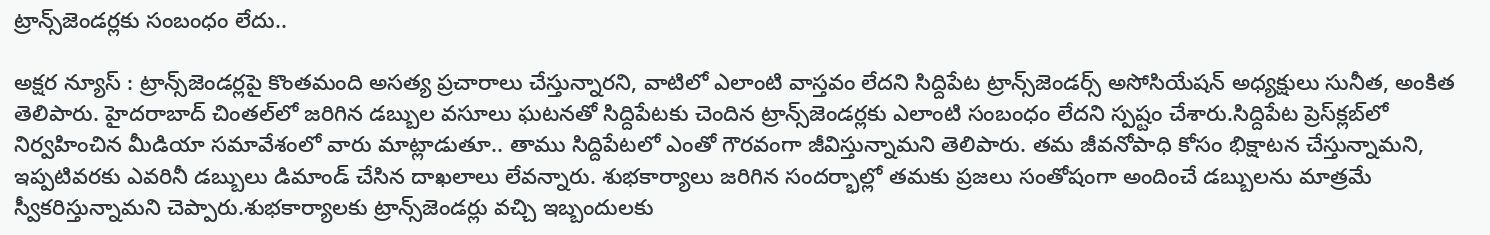ట్రాన్స్‌జెండర్లకు సంబంధం లేదు..

అక్షర న్యూస్ : ట్రాన్స్‌జెండర్లపై కొంతమంది అసత్య ప్రచారాలు చేస్తున్నారని, వాటిలో ఎలాంటి వాస్తవం లేదని సిద్దిపేట ట్రాన్స్‌జెండర్స్ అసోసియేషన్ అధ్యక్షులు సునీత, అంకిత తెలిపారు. హైదరాబాద్ చింతల్‌లో జరిగిన డబ్బుల వసూలు ఘటనతో సిద్దిపేటకు చెందిన ట్రాన్స్‌జెండర్లకు ఎలాంటి సంబంధం లేదని స్పష్టం చేశారు.సిద్దిపేట ప్రెస్‌క్లబ్‌లో నిర్వహించిన మీడియా సమావేశంలో వారు మాట్లాడుతూ.. తాము సిద్దిపేటలో ఎంతో గౌరవంగా జీవిస్తున్నామని తెలిపారు. తమ జీవనోపాధి కోసం భిక్షాటన చేస్తున్నామని, ఇప్పటివరకు ఎవరినీ డబ్బులు డిమాండ్ చేసిన దాఖలాలు లేవన్నారు. శుభకార్యాలు జరిగిన సందర్భాల్లో తమకు ప్రజలు సంతోషంగా అందించే డబ్బులను మాత్రమే స్వీకరిస్తున్నామని చెప్పారు.శుభకార్యాలకు ట్రాన్స్‌జెండర్లు వచ్చి ఇబ్బందులకు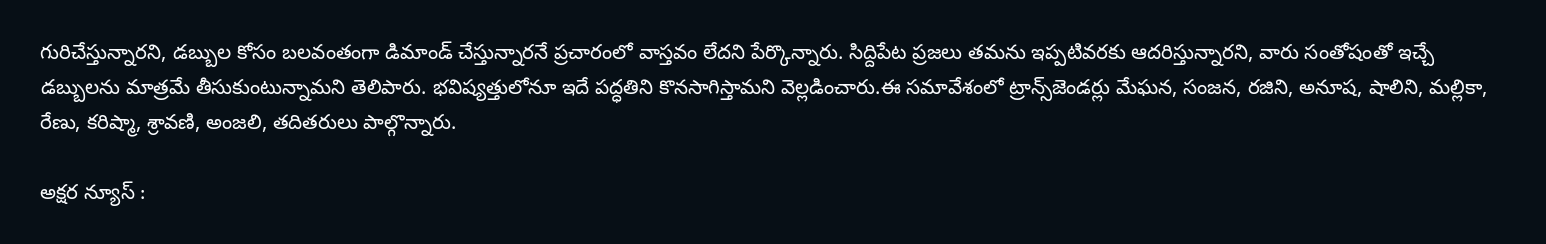గురిచేస్తున్నారని, డబ్బుల కోసం బలవంతంగా డిమాండ్ చేస్తున్నారనే ప్రచారంలో వాస్తవం లేదని పేర్కొన్నారు. సిద్దిపేట ప్రజలు తమను ఇప్పటివరకు ఆదరిస్తున్నారని, వారు సంతోషంతో ఇచ్చే డబ్బులను మాత్రమే తీసుకుంటున్నామని తెలిపారు. భవిష్యత్తులోనూ ఇదే పద్ధతిని కొనసాగిస్తామని వెల్లడించారు.ఈ సమావేశంలో ట్రాన్స్‌జెండర్లు మేఘన, సంజన, రజిని, అనూష, షాలిని, మల్లికా, రేణు, కరిష్మా, శ్రావణి, అంజలి, తదితరులు పాల్గొన్నారు.

అక్షర న్యూస్ :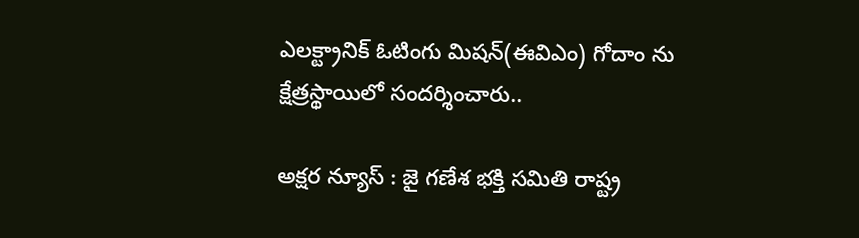ఎలక్ట్రానిక్ ఓటింగు మిషన్(ఈవిఎం) గోదాం ను క్షేత్రస్థాయిలో సందర్శించారు..

అక్షర న్యూస్ : జై గణేశ భక్తి సమితి రాష్ట్ర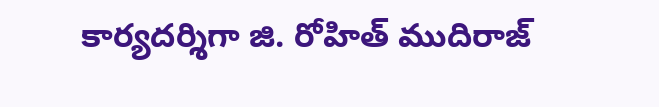కార్యదర్శిగా జి. రోహిత్ ముదిరాజ్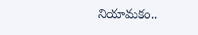నియామకం..